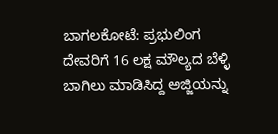ಬಾಗಲಕೋಟೆ: ಪ್ರಭುಲಿಂಗ ದೇವರಿಗೆ 16 ಲಕ್ಷ ಮೌಲ್ಯದ ಬೆಳ್ಳಿ ಬಾಗಿಲು ಮಾಡಿಸಿದ್ದ ಅಜ್ಜಿಯನ್ನು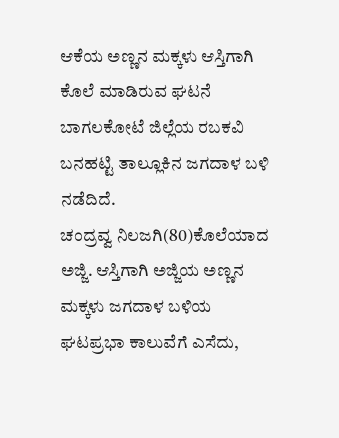ಆಕೆಯ ಅಣ್ಣನ ಮಕ್ಕಳು ಆಸ್ತಿಗಾಗಿ ಕೊಲೆ ಮಾಡಿರುವ ಘಟನೆ ಬಾಗಲಕೋಟೆ ಜಿಲ್ಲೆಯ ರಬಕವಿ ಬನಹಟ್ಟಿ ತಾಲ್ಲೂಕಿನ ಜಗದಾಳ ಬಳಿ ನಡೆದಿದೆ.
ಚಂದ್ರವ್ವ ನಿಲಜಗಿ(80)ಕೊಲೆಯಾದ ಅಜ್ಜಿ. ಆಸ್ತಿಗಾಗಿ ಅಜ್ಜಿಯ ಅಣ್ಣನ ಮಕ್ಕಳು ಜಗದಾಳ ಬಳಿಯ ಘಟಪ್ರಭಾ ಕಾಲುವೆಗೆ ಎಸೆದು,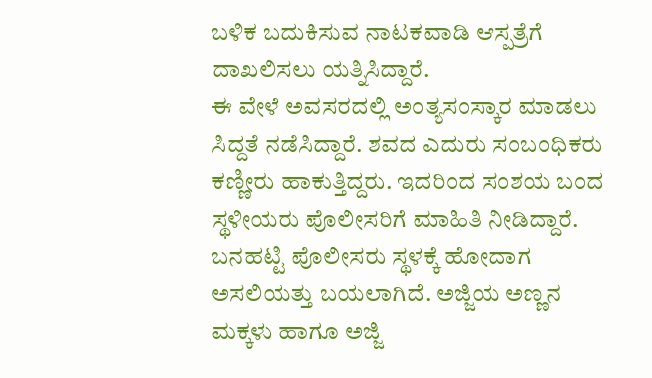ಬಳಿಕ ಬದುಕಿಸುವ ನಾಟಕವಾಡಿ ಆಸ್ಪತ್ರೆಗೆ ದಾಖಲಿಸಲು ಯತ್ನಿಸಿದ್ದಾರೆ.
ಈ ವೇಳೆ ಅವಸರದಲ್ಲಿ ಅಂತ್ಯಸಂಸ್ಕಾರ ಮಾಡಲು ಸಿದ್ದತೆ ನಡೆಸಿದ್ದಾರೆ. ಶವದ ಎದುರು ಸಂಬಂಧಿಕರು ಕಣ್ಣೀರು ಹಾಕುತ್ತಿದ್ದರು. ಇದರಿಂದ ಸಂಶಯ ಬಂದ ಸ್ಥಳೀಯರು ಪೊಲೀಸರಿಗೆ ಮಾಹಿತಿ ನೀಡಿದ್ದಾರೆ.
ಬನಹಟ್ಟಿ ಪೊಲೀಸರು ಸ್ಥಳಕ್ಕೆ ಹೋದಾಗ ಅಸಲಿಯತ್ತು ಬಯಲಾಗಿದೆ. ಅಜ್ಜಿಯ ಅಣ್ಣನ ಮಕ್ಕಳು ಹಾಗೂ ಅಜ್ಜಿ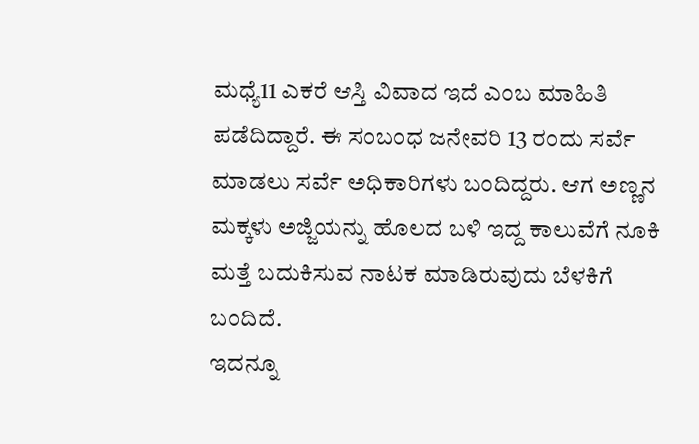ಮಧ್ಯೆ11 ಎಕರೆ ಆಸ್ತಿ ವಿವಾದ ಇದೆ ಎಂಬ ಮಾಹಿತಿ ಪಡೆದಿದ್ದಾರೆ. ಈ ಸಂಬಂಧ ಜನೇವರಿ 13 ರಂದು ಸರ್ವೆ ಮಾಡಲು ಸರ್ವೆ ಅಧಿಕಾರಿಗಳು ಬಂದಿದ್ದರು. ಆಗ ಅಣ್ಣನ ಮಕ್ಕಳು ಅಜ್ಜಿಯನ್ನು ಹೊಲದ ಬಳಿ ಇದ್ದ ಕಾಲುವೆಗೆ ನೂಕಿ ಮತ್ತೆ ಬದುಕಿಸುವ ನಾಟಕ ಮಾಡಿರುವುದು ಬೆಳಕಿಗೆ ಬಂದಿದೆ.
ಇದನ್ನೂ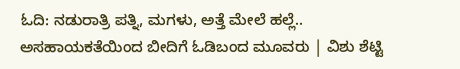ಓದಿ: ನಡುರಾತ್ರಿ ಪತ್ನಿ, ಮಗಳು, ಅತ್ತೆ ಮೇಲೆ ಹಲ್ಲೆ.. ಅಸಹಾಯಕತೆಯಿಂದ ಬೀದಿಗೆ ಓಡಿಬಂದ ಮೂವರು | ವಿಶು ಶೆಟ್ಟಿ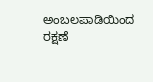ಅಂಬಲಪಾಡಿಯಿಂದ ರಕ್ಷಣೆ